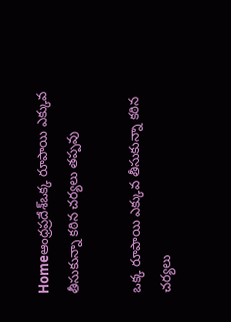Homeఆంధ్రప్రదేశ్ఒక్క రూపాయి ఎక్కువ తీసుకున్నా కఠిన చర్యలు తప్పవు

ఒక్క రూపాయి ఎక్కువ తీసుకున్నా కఠిన చర్యలు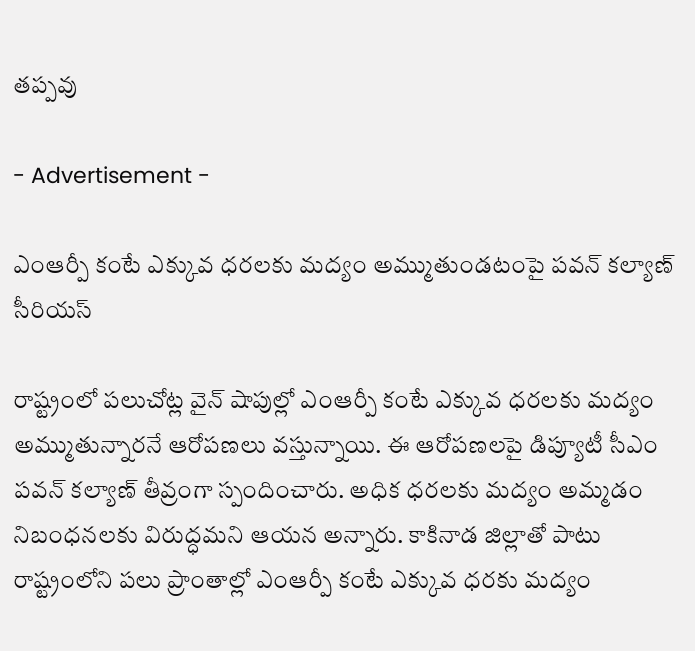తప్పవు

- Advertisement -

ఎంఆర్పీ కంటే ఎక్కువ ధరలకు మద్యం అమ్ముతుండటంపై పవన్ కల్యాణ్ సీరియస్

రాష్ట్రంలో పలుచోట్ల వైన్ షాపుల్లో ఎంఆర్పీ కంటే ఎక్కువ ధరలకు మద్యం అమ్ముతున్నారనే ఆరోపణలు వస్తున్నాయి. ఈ ఆరోపణలపై డిప్యూటీ సీఎం పవన్ కల్యాణ్ తీవ్రంగా స్పందించారు. అధిక ధరలకు మద్యం అమ్మడం నిబంధనలకు విరుద్ధమని ఆయన అన్నారు. కాకినాడ జిల్లాతో పాటు రాష్ట్రంలోని పలు ప్రాంతాల్లో ఎంఆర్పీ కంటే ఎక్కువ ధరకు మద్యం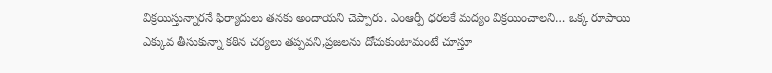విక్రయిస్తున్నారనే ఫిర్యాదులు తనకు అందాయని చెప్పారు. ఎంఆర్పీ ధరలకే మద్యం విక్రయించాలని… ఒక్క రూపాయి ఎక్కువ తీసుకున్నా కఠిన చర్యలు తప్పవని,ప్రజలను దోచుకుంటామంటే చూస్తూ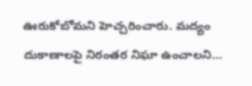ఊరుకోబోమని హెచ్చరించారు. మద్యం దుకాణాలపై నిరంతర నిఘా ఉంచాలని…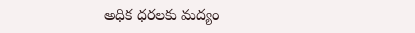అధిక ధరలకు మద్యం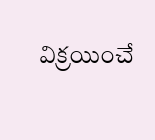విక్రయించే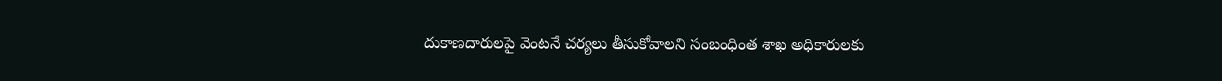దుకాణదారులపై వెంటనే చర్యలు తీసుకోవాలని సంబంధింత శాఖ అధికారులకు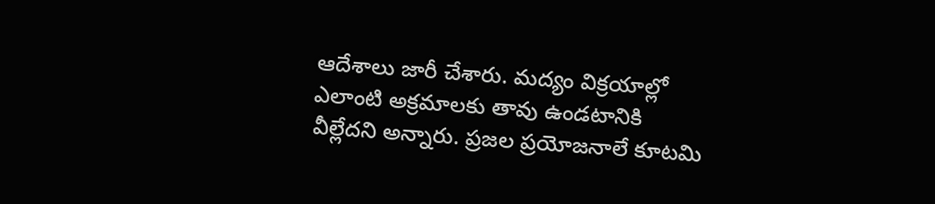ఆదేశాలు జారీ చేశారు. మద్యం విక్రయాల్లో ఎలాంటి అక్రమాలకు తావు ఉండటానికి వీల్లేదని అన్నారు. ప్రజల ప్రయోజనాలే కూటమి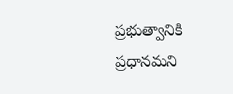ప్రభుత్వానికి ప్రధానమని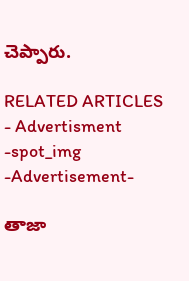చెప్పారు.

RELATED ARTICLES
- Advertisment -spot_img
-Advertisement-

తాజా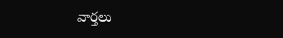వార్తలు